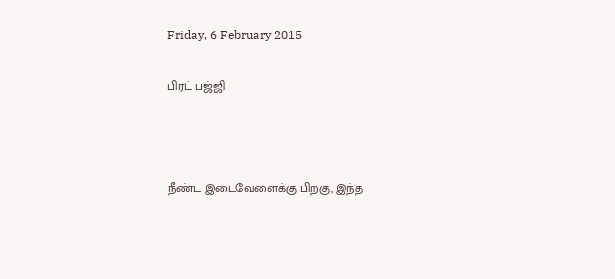Friday, 6 February 2015

பிரட் பஜ்ஜி



நீண்ட இடைவேளைக்கு பிறகு, இந்த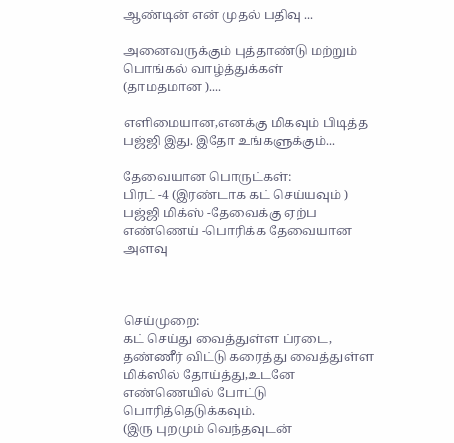ஆண்டின் என் முதல் பதிவு ...

அனைவருக்கும் புத்தாண்டு மற்றும் பொங்கல் வாழ்த்துக்கள்
(தாமதமான )....

எளிமையான,எனக்கு மிகவும் பிடித்த பஜ்ஜி இது. இதோ உங்களுக்கும்...

தேவையான பொருட்கள்:
பிரட் -4 (இரண்டாக கட் செய்யவும் )
பஜ்ஜி மிக்ஸ் -தேவைக்கு ஏற்ப
எண்ணெய் -பொரிக்க தேவையான அளவு



செய்முறை:
கட் செய்து வைத்துள்ள ப்ரடை, தண்ணீர் விட்டு கரைத்து வைத்துள்ள மிக்ஸில் தோய்த்து,உடனே  எண்ணெயில் போட்டு பொரித்தெடுக்கவும்.
(இரு புறமும் வெந்தவுடன்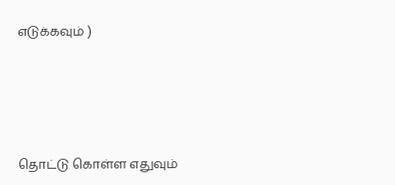எடுக்கவும் )





தொட்டு கொள்ள எதுவும்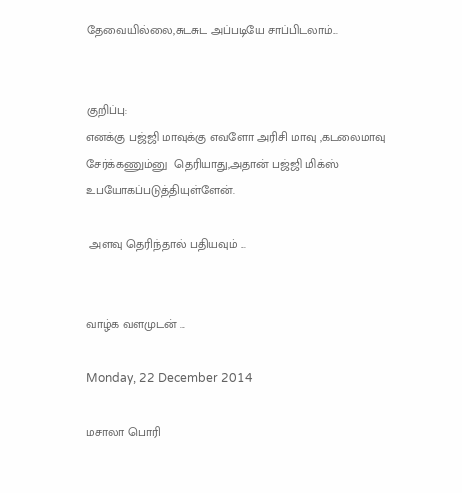தேவையில்லை,சுடசுட அப்படியே சாப்பிடலாம்...


குறிப்பு:
எனக்கு பஜ்ஜி மாவுக்கு எவளோ அரிசி மாவு ,கடலைமாவு சேர்க்கணும்னு  தெரியாது,அதான் பஜ்ஜி மிக்ஸ் உபயோகப்படுத்தியுள்ளேன்.

 அளவு தெரிந்தால் பதியவும் ...


வாழ்க வளமுடன் ...

Monday, 22 December 2014

மசாலா பொரி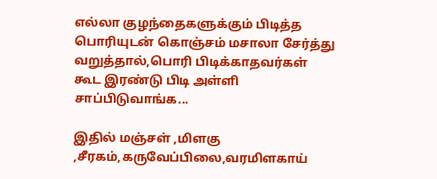எல்லா குழந்தைகளுக்கும் பிடித்த பொரியுடன் கொஞ்சம் மசாலா சேர்த்து வறுத்தால்,பொரி பிடிக்காதவர்கள் கூட இரண்டு பிடி அள்ளி சாப்பிடுவாங்க...

இதில் மஞ்சள் ,மிளகு ,சீரகம்,கருவேப்பிலை,வரமிளகாய்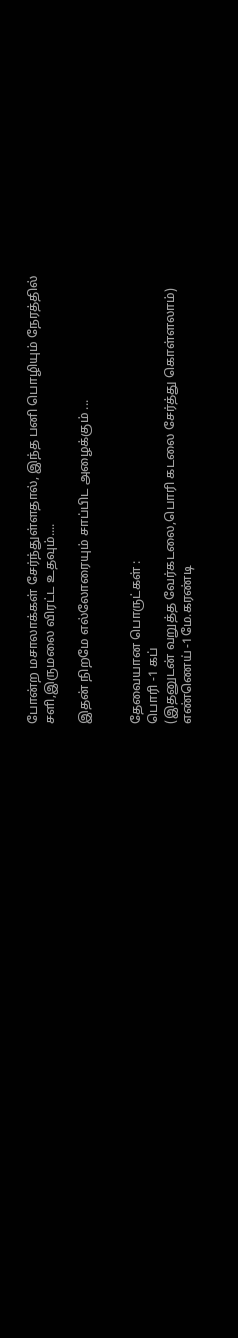போன்ற மசாலாக்கள் சேர்ந்துள்ளதால், இந்த பனி பொழியும் நேரத்தில்
சளி,இருமலை விரட்ட உதவும்....

இதன் நிறமே எல்லோரையும் சாப்பிட அழைக்கும் ...


தேவையான பொருட்கள் :
பொரி -1 கப்
(இதனுடன் வறுத்த வேர்கடலை,பொரி கடலை சேர்த்து கொள்ளலாம்)
எண்ணெய் -1மே.கரண்டி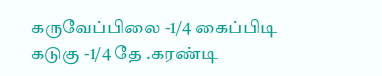கருவேப்பிலை -1/4 கைப்பிடி
கடுகு -1/4 தே .கரண்டி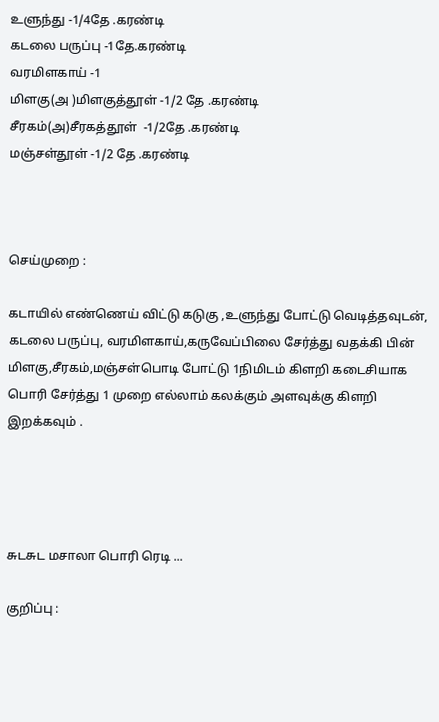உளுந்து -1/4தே .கரண்டி
கடலை பருப்பு -1தே.கரண்டி
வரமிளகாய் -1
மிளகு(அ )மிளகுத்தூள் -1/2 தே .கரண்டி
சீரகம்(அ)சீரகத்தூள்  -1/2தே .கரண்டி
மஞ்சள்தூள் -1/2 தே .கரண்டி



செய்முறை :

கடாயில் எண்ணெய் விட்டு கடுகு ,உளுந்து போட்டு வெடித்தவுடன், கடலை பருப்பு, வரமிளகாய்,கருவேப்பிலை சேர்த்து வதக்கி பின் மிளகு,சீரகம்,மஞ்சள்பொடி போட்டு 1நிமிடம் கிளறி கடைசியாக பொரி சேர்த்து 1 முறை எல்லாம் கலக்கும் அளவுக்கு கிளறி இறக்கவும் .




சுடசுட மசாலா பொரி ரெடி ...

குறிப்பு :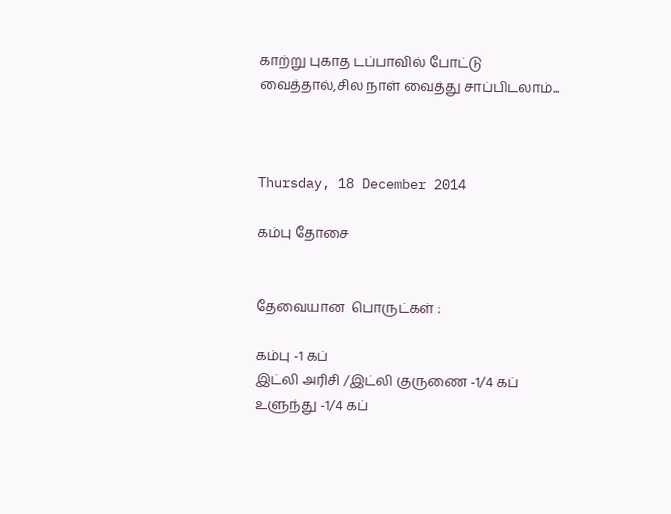காற்று புகாத டப்பாவில் போட்டு வைத்தால்,சில நாள் வைத்து சாப்பிடலாம்...



Thursday, 18 December 2014

கம்பு தோசை


தேவையான  பொருட்கள் :

கம்பு -1 கப்
இட்லி அரிசி /இட்லி குருணை -1/4 கப்
உளுந்து -1/4 கப்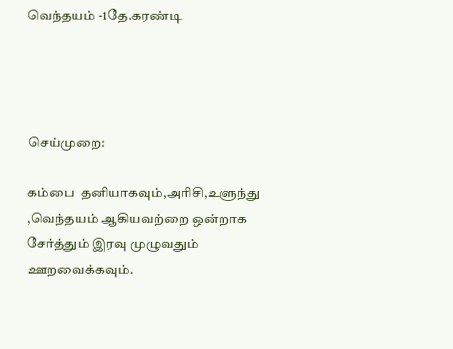வெந்தயம் -1தே.கரண்டி




செய்முறை:

கம்பை  தனியாகவும்,அரிசி,உளுந்து ,வெந்தயம் ஆகியவற்றை ஒன்றாக சேர்த்தும் இரவு முழுவதும் ஊறவைக்கவும்.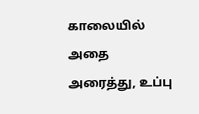காலையில் அதை அரைத்து, உப்பு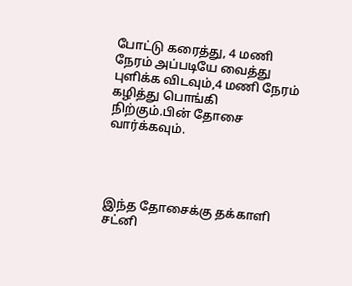போட்டு கரைத்து, 4 மணி நேரம் அப்படியே வைத்து புளிக்க விடவும்,4 மணி நேரம் கழித்து பொங்கி நிற்கும்.பின் தோசை வார்க்கவும்.




இந்த தோசைக்கு தக்காளி சட்னி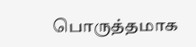பொருத்தமாக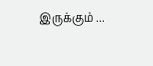இருக்கும் ...